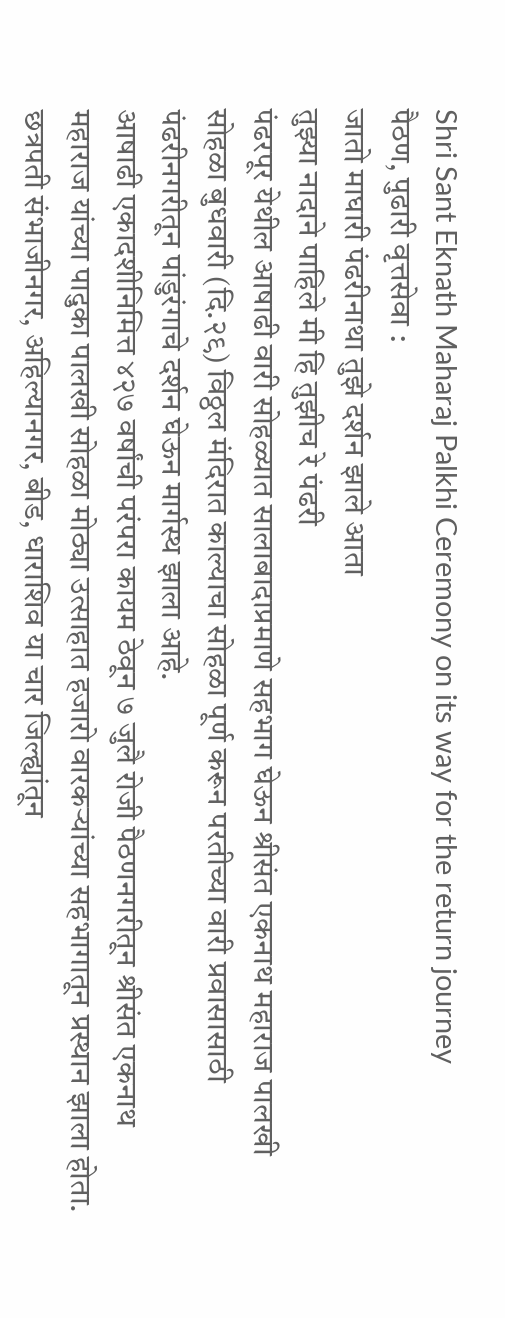Shri Sant Eknath Maharaj Palkhi Ceremony on its way for the return journey
पैठण, पुढारी वृत्तसेवा :
जातो माघारी पंढरीनाथा तुझे दर्शन झाले आता
तुझ्या नादाने पाहिले मी हि तुझीच रे पंढरी
पंढरपूर येथील आषाढी वारी सोहळ्यात सालाबादाप्रमाणे सहभाग घेऊन श्रीसंत एकनाथ महाराज पालखी सोहळा बुधवारी (दि.२९) विठ्ठल मंदिरात काल्याचा सोहळा पूर्ण करून परतीच्या वारी प्रवासासाठी पंढरीनगरीतून पांडुरंगाचे दर्शन घेऊन मार्गस्थ झाला आहे.
आषाढी एकादशीनिमित्त ४२७ वर्षांची परंपरा कायम ठेवून ७ जुलै रोजी पैठणनगरीतून श्रीसंत एकनाथ महाराज यांच्या पादुका पालखी सोहळा मोठ्या उत्साहात हजारो वारकऱ्यांच्या सहभागातून प्रस्थान झाला होता. छत्रपती संभाजीनगर, अहिल्यानगर, बीड, धाराशिव या चार जिल्ह्यांतून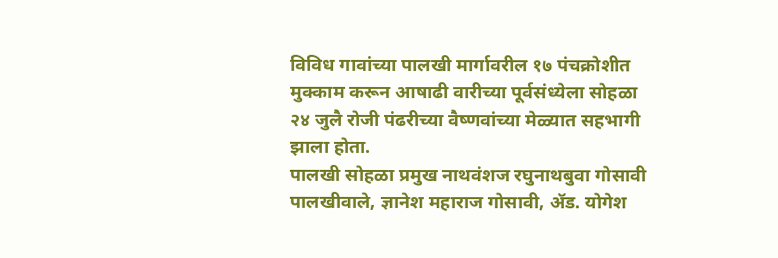विविध गावांच्या पालखी मार्गावरील १७ पंचक्रोशीत मुक्काम करून आषाढी वारीच्या पूर्वसंध्येला सोहळा २४ जुलै रोजी पंढरीच्या वैष्णवांच्या मेळ्यात सहभागी झाला होता.
पालखी सोहळा प्रमुख नाथवंशज रघुनाथबुवा गोसावी पालखीवाले, ज्ञानेश महाराज गोसावी, ॲड. योगेश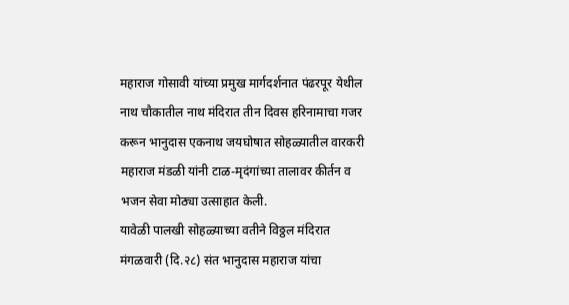महाराज गोसावी यांच्या प्रमुख मार्गदर्शनात पंढरपूर येथील नाथ चौकातील नाथ मंदिरात तीन दिवस हरिनामाचा गजर करून भानुदास एकनाथ जयघोषात सोहळ्यातील वारकरी महाराज मंडळी यांनी टाळ-मृदंगांच्या तालावर कीर्तन व भजन सेवा मोठ्या उत्साहात केली.
यावेळी पालखी सोहळ्याच्या वतीने विठ्ठल मंदिरात मंगळवारी (दि.२८) संत भानुदास महाराज यांचा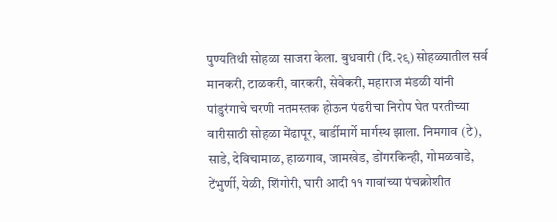पुण्यतिथी सोहळा साजरा केला. बुधवारी (दि.२९) सोहळ्यातील सर्व मानकरी, टाळकरी, वारकरी, सेवेकरी, महाराज मंडळी यांनी पांडुरंगाचे चरणी नतमस्तक होऊन पंढरीचा निरोप घेत परतीच्या वारीसाठी सोहळा मेंढापूर, बार्डीमार्गे मार्गस्थ झाला. निमगाव (टे), साडे, देविचामाळ, हाळगाव, जामखेड, डोंगरकिन्ही, गोमळवाडे, टेंभुर्णी, येळी, शिंगोरी, घारी आदी ११ गावांच्या पंचक्रोशीत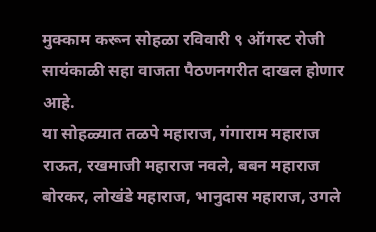मुक्काम करून सोहळा रविवारी ९ ऑगस्ट रोजी सायंकाळी सहा वाजता पैठणनगरीत दाखल होणार आहे.
या सोहळ्यात तळपे महाराज, गंगाराम महाराज राऊत, रखमाजी महाराज नवले, बबन महाराज बोरकर, लोखंडे महाराज, भानुदास महाराज, उगले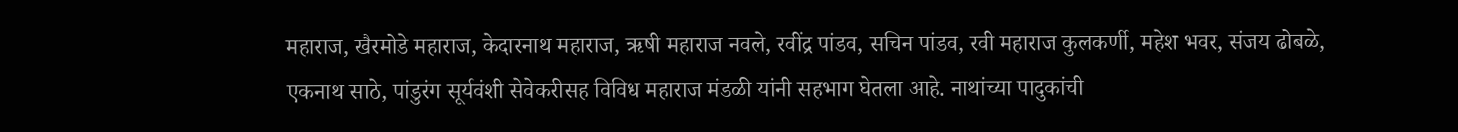महाराज, खैरमोडे महाराज, केदारनाथ महाराज, ऋषी महाराज नवले, रवींद्र पांडव, सचिन पांडव, रवी महाराज कुलकर्णी, महेश भवर, संजय ढोबळे, एकनाथ साठे, पांडुरंग सूर्यवंशी सेवेकरीसह विविध महाराज मंडळी यांनी सहभाग घेतला आहे. नाथांच्या पादुकांची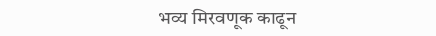भव्य मिरवणूक काढून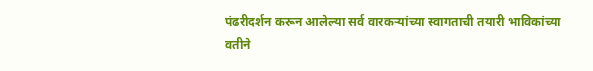पंढरीदर्शन करून आलेल्या सर्व वारकऱ्यांच्या स्वागताची तयारी भाविकांच्या वतीने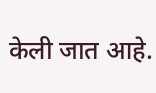केली जात आहे.